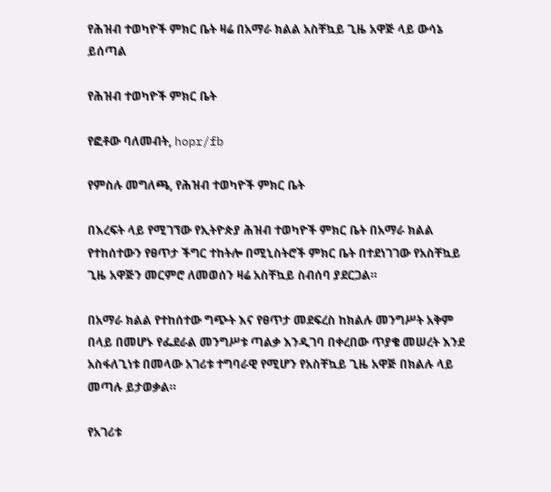የሕዝብ ተወካዮች ምክር ቤት ዛሬ በአማራ ክልል አስቸኳይ ጊዜ አዋጅ ላይ ውሳኔ ይሰጣል

የሕዝብ ተወካዮች ምክር ቤት

የፎቶው ባለመብት, hopr/fb

የምስሉ መግለጫ, የሕዝብ ተወካዮች ምክር ቤት

በእረፍት ላይ የሚገኘው የኢትዮጵያ ሕዝብ ተወካዮች ምክር ቤት በአማራ ክልል የተከሰተውን የፀጥታ ችግር ተከትሎ በሚኒስትሮች ምክር ቤት በተደነገገው የአስቸኳይ ጊዜ አዋጅን መርምሮ ለመወሰን ዛሬ አስቸኳይ ስብሰባ ያደርጋል።

በአማራ ክልል የተከሰተው ግጭት እና የፀጥታ መደፍረስ ከክልሉ መንግሥት አቅም በላይ በመሆኑ የፌደራል መንግሥቱ ጣልቃ እንዲገባ በቀረበው ጥያቄ መሠረት እንደ አስፋለጊነቱ በመላው አገሪቱ ተግባራዊ የሚሆን የአስቸኳይ ጊዜ አዋጅ በክልሉ ላይ መጣሉ ይታወቃል።

የአገሪቱ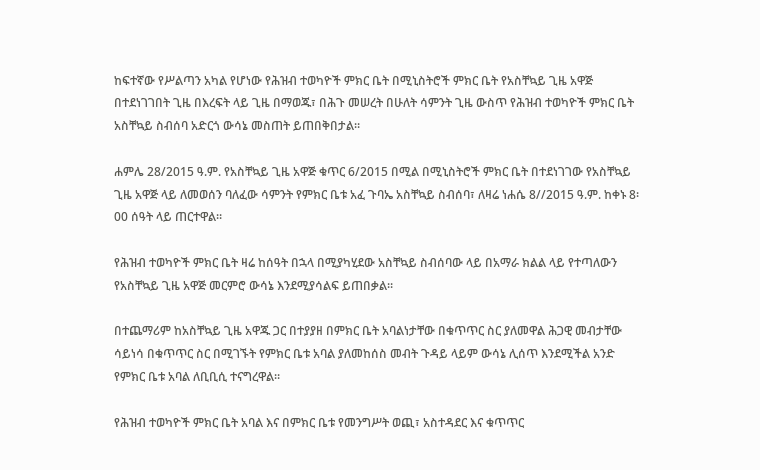ከፍተኛው የሥልጣን አካል የሆነው የሕዝብ ተወካዮች ምክር ቤት በሚኒስትሮች ምክር ቤት የአስቸኳይ ጊዜ አዋጅ በተደነገገበት ጊዜ በእረፍት ላይ ጊዜ በማወጁ፣ በሕጉ መሠረት በሁለት ሳምንት ጊዜ ውስጥ የሕዝብ ተወካዮች ምክር ቤት አስቸኳይ ስብሰባ አድርጎ ውሳኔ መስጠት ይጠበቅበታል።

ሐምሌ 28/2015 ዓ.ም. የአስቸኳይ ጊዜ አዋጅ ቁጥር 6/2015 በሚል በሚኒስትሮች ምክር ቤት በተደነገገው የአስቸኳይ ጊዜ አዋጅ ላይ ለመወሰን ባለፈው ሳምንት የምክር ቤቱ አፈ ጉባኤ አስቸኳይ ስብሰባ፣ ለዛሬ ነሐሴ 8//2015 ዓ.ም. ከቀኑ 8፡00 ሰዓት ላይ ጠርተዋል።

የሕዝብ ተወካዮች ምክር ቤት ዛሬ ከሰዓት በኋላ በሚያካሂደው አስቸኳይ ስብሰባው ላይ በአማራ ክልል ላይ የተጣለውን የአስቸኳይ ጊዜ አዋጅ መርምሮ ውሳኔ እንደሚያሳልፍ ይጠበቃል።

በተጨማሪም ከአስቸኳይ ጊዜ አዋጁ ጋር በተያያዘ በምክር ቤት አባልነታቸው በቁጥጥር ስር ያለመዋል ሕጋዊ መብታቸው ሳይነሳ በቁጥጥር ስር በሚገኙት የምክር ቤቱ አባል ያለመከሰስ መብት ጉዳይ ላይም ውሳኔ ሊሰጥ እንደሚችል አንድ የምክር ቤቱ አባል ለቢቢሲ ተናግረዋል።

የሕዝብ ተወካዮች ምክር ቤት አባል እና በምክር ቤቱ የመንግሥት ወጪ፣ አስተዳደር እና ቁጥጥር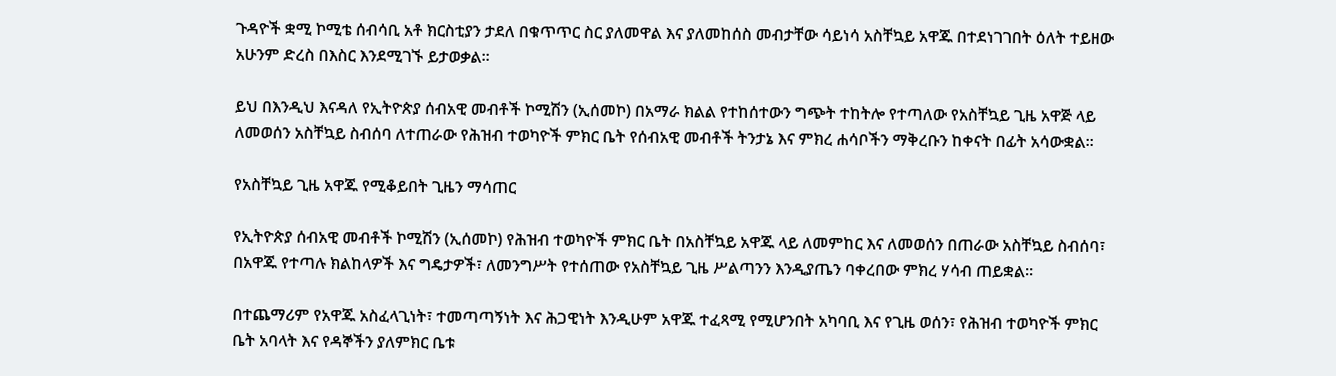ጉዳዮች ቋሚ ኮሚቴ ሰብሳቢ አቶ ክርስቲያን ታደለ በቁጥጥር ስር ያለመዋል እና ያለመከሰስ መብታቸው ሳይነሳ አስቸኳይ አዋጁ በተደነገገበት ዕለት ተይዘው አሁንም ድረስ በእስር እንደሚገኙ ይታወቃል።

ይህ በእንዲህ እናዳለ የኢትዮጵያ ሰብአዊ መብቶች ኮሚሽን (ኢሰመኮ) በአማራ ክልል የተከሰተውን ግጭት ተከትሎ የተጣለው የአስቸኳይ ጊዜ አዋጅ ላይ ለመወሰን አስቸኳይ ስብሰባ ለተጠራው የሕዝብ ተወካዮች ምክር ቤት የሰብአዊ መብቶች ትንታኔ እና ምክረ ሐሳቦችን ማቅረቡን ከቀናት በፊት አሳውቋል።

የአስቸኳይ ጊዜ አዋጁ የሚቆይበት ጊዜን ማሳጠር

የኢትዮጵያ ሰብአዊ መብቶች ኮሚሽን (ኢሰመኮ) የሕዝብ ተወካዮች ምክር ቤት በአስቸኳይ አዋጁ ላይ ለመምከር እና ለመወሰን በጠራው አስቸኳይ ስብሰባ፣ በአዋጁ የተጣሉ ክልከላዎች እና ግዴታዎች፣ ለመንግሥት የተሰጠው የአስቸኳይ ጊዜ ሥልጣንን እንዲያጤን ባቀረበው ምክረ ሃሳብ ጠይቋል።

በተጨማሪም የአዋጁ አስፈላጊነት፣ ተመጣጣኝነት እና ሕጋዊነት እንዲሁም አዋጁ ተፈጻሚ የሚሆንበት አካባቢ እና የጊዜ ወሰን፣ የሕዝብ ተወካዮች ምክር ቤት አባላት እና የዳኞችን ያለምክር ቤቱ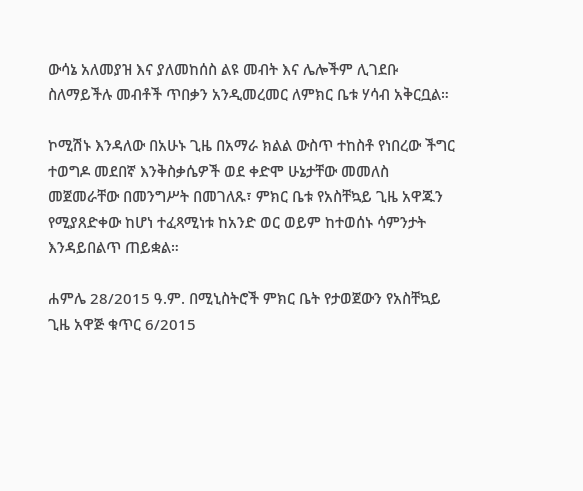ውሳኔ አለመያዝ እና ያለመከሰስ ልዩ መብት እና ሌሎችም ሊገደቡ ስለማይችሉ መብቶች ጥበቃን አንዲመረመር ለምክር ቤቱ ሃሳብ አቅርቧል።

ኮሚሽኑ እንዳለው በአሁኑ ጊዜ በአማራ ክልል ውስጥ ተከስቶ የነበረው ችግር ተወግዶ መደበኛ እንቅስቃሴዎች ወደ ቀድሞ ሁኔታቸው መመለስ መጀመራቸው በመንግሥት በመገለጹ፣ ምክር ቤቱ የአስቸኳይ ጊዜ አዋጁን የሚያጸድቀው ከሆነ ተፈጻሚነቱ ከአንድ ወር ወይም ከተወሰኑ ሳምንታት እንዳይበልጥ ጠይቋል።

ሐምሌ 28/2015 ዓ.ም. በሚኒስትሮች ምክር ቤት የታወጀውን የአስቸኳይ ጊዜ አዋጅ ቁጥር 6/2015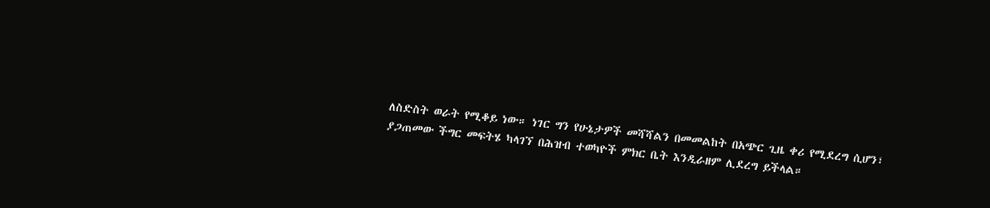ለስድስት ወራት የሚቆይ ነው። ነገር ግን የሁኔታዎች መሻሻልን በመመልከት በአጭር ጊዜ ቀሪ የሚደረግ ሲሆን፣ ያጋጠመው ችግር መፍትሄ ካላገኘ በሕዝብ ተወካዮች ምክር ቤት እንዲራዘም ሊደረግ ይችላል።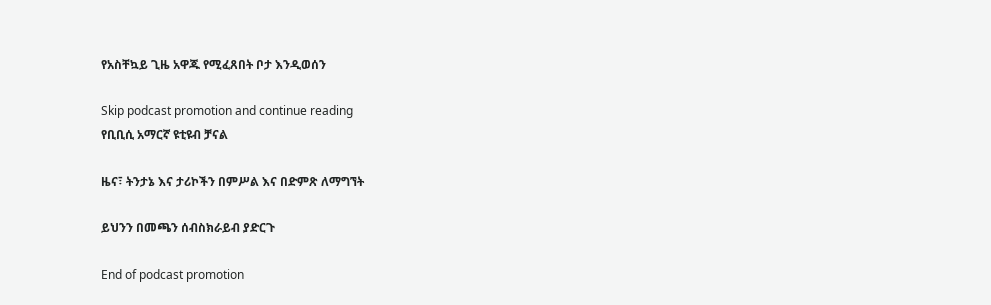የአስቸኳይ ጊዜ አዋጁ የሚፈጸበት ቦታ እንዲወሰን

Skip podcast promotion and continue reading
የቢቢሲ አማርኛ ዩቲዩብ ቻናል

ዜና፣ ትንታኔ እና ታሪኮችን በምሥል እና በድምጽ ለማግኘት

ይህንን በመጫን ሰብስክራይብ ያድርጉ

End of podcast promotion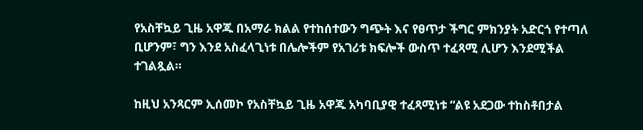የአስቸኳይ ጊዜ አዋጁ በአማራ ክልል የተከሰተውን ግጭት እና የፀጥታ ችግር ምክንያት አድርጎ የተጣለ ቢሆንም፣ ግን እንደ አስፈላጊነቱ በሌሎችም የአገሪቱ ክፍሎች ውስጥ ተፈጻሚ ሊሆን እንደሚችል ተገልጿል።

ከዚህ አንጻርም ኢሰመኮ የአስቸኳይ ጊዜ አዋጁ አካባቢያዊ ተፈጻሚነቱ “ልዩ አደጋው ተከስቶበታል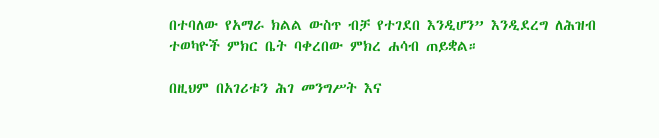በተባለው የአማራ ክልል ውስጥ ብቻ የተገደበ እንዲሆን” እንዲደረግ ለሕዝብ ተወካዮች ምክር ቤት ባቀረበው ምክረ ሐሳብ ጠይቋል።

በዚህም በአገሪቱን ሕገ መንግሥት እና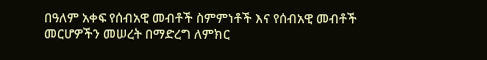በዓለም አቀፍ የሰብአዊ መብቶች ስምምነቶች እና የሰብአዊ መብቶች መርሆዎችን መሠረት በማድረግ ለምክር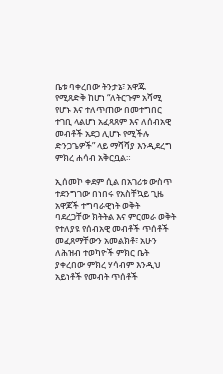ቤቱ ባቀረበው ትንታኔ፣ አዋጁ የሚጸድቅ ከሆነ “ለትርጉም አሻሚ የሆኑ እና ተለጥጠው በመተግበር ተገቢ ላልሆነ አፈጻጸም እና ለሰብአዊ መብቶች አደጋ ሊሆኑ የሚችሉ ድንጋጌዎች” ላይ ማሻሻያ እንዲደረግ ምክረ ሐሳብ አቅርቧል።

ኢሰመኮ ቀደም ሲል በአገሪቱ ውስጥ ተደንግገው በነበሩ የአስቸኳይ ጊዜ አዋጆች ተግባራዊነት ወቅት ባደረጋቸው ክትትል እና ምርመራ ወቅት የተለያዩ የሰብአዊ መብቶች ጥሰቶች መፈጸማቸውን አመልክቶ፣ አሁን ለሕዝብ ተወካዮች ምክር ቤት ያቀረበው ምክረ ሃሳብም እንዲህ አይነቶች የመብት ጥሰቶች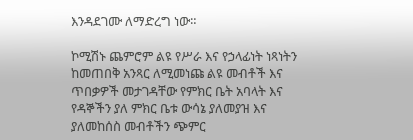እንዳደገሙ ለማድረግ ነው።

ኮሚሽኑ ጨምሮም ልዩ የሥራ እና የኃላፊነት ነጻነትን ከመጠበቅ አንጻር ለሚመነጩ ልዩ መብቶች እና ጥበቃዎች መታገዳቸው የምክር ቤት አባላት እና የዳኞችን ያለ ምክር ቤቱ ውሳኔ ያለመያዝ እና ያለመከሰስ መብቶችን ጭምር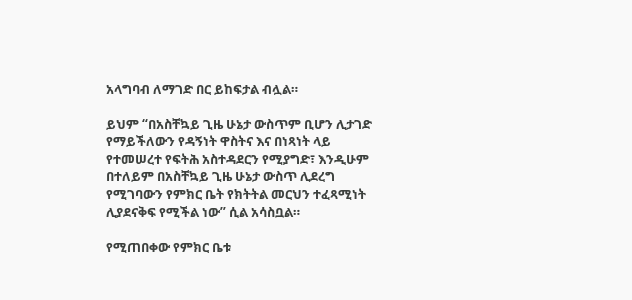አላግባብ ለማገድ በር ይከፍታል ብሏል።

ይህም “በአስቸኳይ ጊዜ ሁኔታ ውስጥም ቢሆን ሊታገድ የማይችለውን የዳኝነት ዋስትና እና በነጻነት ላይ የተመሠረተ የፍትሕ አስተዳደርን የሚያግድ፣ እንዲሁም በተለይም በአስቸኳይ ጊዜ ሁኔታ ውስጥ ሊደረግ የሚገባውን የምክር ቤት የክትትል መርህን ተፈጻሚነት ሊያደናቅፍ የሚችል ነው” ሲል አሳስቧል።

የሚጠበቀው የምክር ቤቱ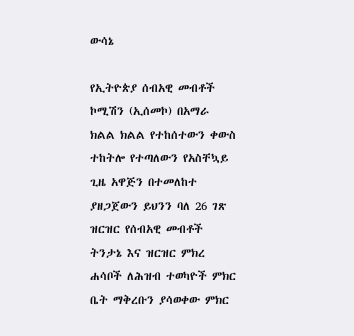ውሳኔ

የኢትዮጵያ ሰብአዊ መብቶች ኮሚሽን (ኢሰመኮ) በአማራ ክልል ክልል የተከሰተውን ቀውስ ተከትሎ የተጣለውን የአስቸኳይ ጊዜ አዋጅን በተመለከተ ያዘጋጀውን ይህንን ባለ 26 ገጽ ዝርዝር የሰብአዊ መብቶች ትንታኔ እና ዝርዝር ምክረ ሐሳቦች ለሕዝብ ተወካዮች ምክር ቤት ማቅረቡን ያሳወቀው ምክር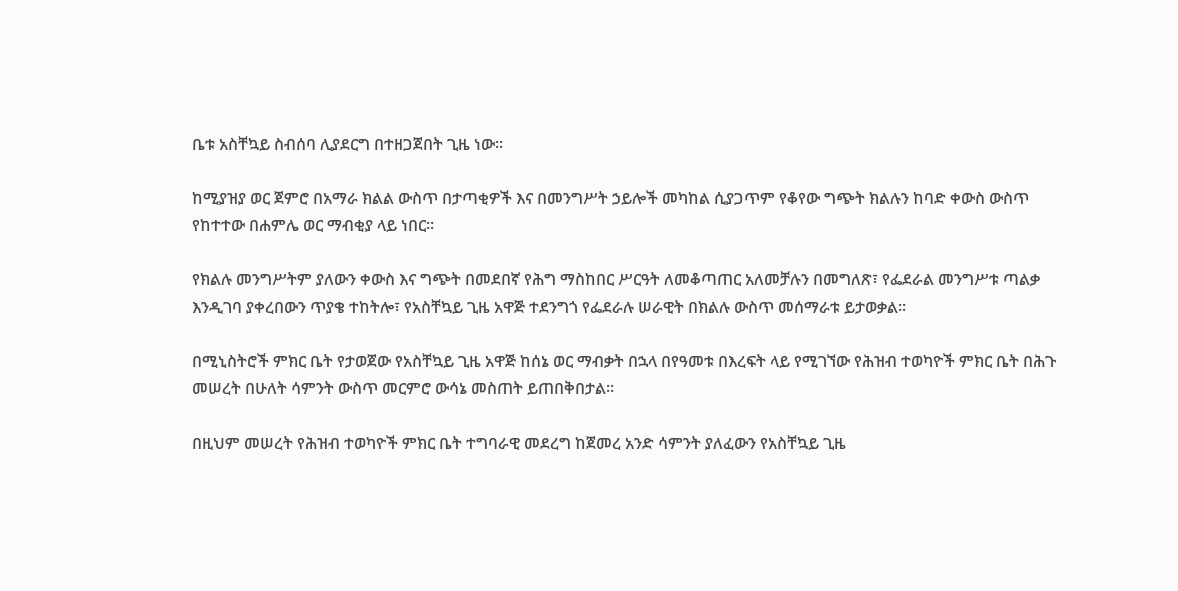ቤቱ አስቸኳይ ስብሰባ ሊያደርግ በተዘጋጀበት ጊዜ ነው።

ከሚያዝያ ወር ጀምሮ በአማራ ክልል ውስጥ በታጣቂዎች እና በመንግሥት ኃይሎች መካከል ሲያጋጥም የቆየው ግጭት ክልሉን ከባድ ቀውስ ውስጥ የከተተው በሐምሌ ወር ማብቂያ ላይ ነበር።

የክልሉ መንግሥትም ያለውን ቀውስ እና ግጭት በመደበኛ የሕግ ማስከበር ሥርዓት ለመቆጣጠር አለመቻሉን በመግለጽ፣ የፌደራል መንግሥቱ ጣልቃ እንዲገባ ያቀረበውን ጥያቄ ተከትሎ፣ የአስቸኳይ ጊዜ አዋጅ ተደንግጎ የፌደራሉ ሠራዊት በክልሉ ውስጥ መሰማራቱ ይታወቃል።

በሚኒስትሮች ምክር ቤት የታወጀው የአስቸኳይ ጊዜ አዋጅ ከሰኔ ወር ማብቃት በኋላ በየዓመቱ በእረፍት ላይ የሚገኘው የሕዝብ ተወካዮች ምክር ቤት በሕጉ መሠረት በሁለት ሳምንት ውስጥ መርምሮ ውሳኔ መስጠት ይጠበቅበታል።

በዚህም መሠረት የሕዝብ ተወካዮች ምክር ቤት ተግባራዊ መደረግ ከጀመረ አንድ ሳምንት ያለፈውን የአስቸኳይ ጊዜ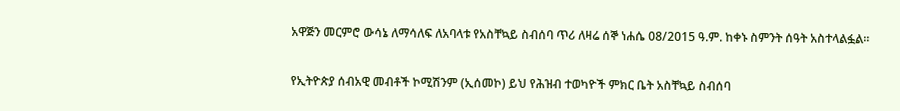አዋጅን መርምሮ ውሳኔ ለማሳለፍ ለአባላቱ የአስቸኳይ ስብሰባ ጥሪ ለዛሬ ሰኞ ነሐሴ 08/2015 ዓ.ም. ከቀኑ ስምንት ሰዓት አስተላልፏል።

የኢትዮጵያ ሰብአዊ መብቶች ኮሚሽንም (ኢሰመኮ) ይህ የሕዝብ ተወካዮች ምክር ቤት አስቸኳይ ስብሰባ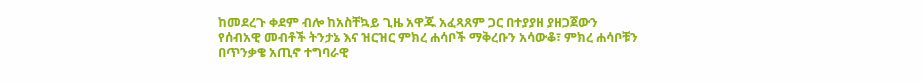ከመደረጉ ቀደም ብሎ ከአስቸኳይ ጊዜ አዋጁ አፈጻጸም ጋር በተያያዘ ያዘጋጀውን የሰብአዊ መብቶች ትንታኔ እና ዝርዝር ምክረ ሐሳቦች ማቅረቡን አሳውቆ፣ ምክረ ሐሳቦቹን በጥንቃቄ አጢኖ ተግባራዊ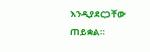እንዲያደርጋቸው ጠይቋል።